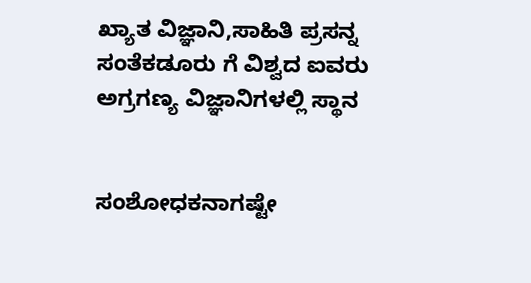ಖ್ಯಾತ ವಿಜ್ಞಾನಿ,ಸಾಹಿತಿ ಪ್ರಸನ್ನ ಸಂತೆಕಡೂರು ಗೆ ವಿಶ್ವದ ಐವರು ಅಗ್ರಗಣ್ಯ ವಿಜ್ಞಾನಿಗಳಲ್ಲಿ ಸ್ಥಾನ


ಸಂಶೋ‍ಧಕನಾಗಷ್ಟೇ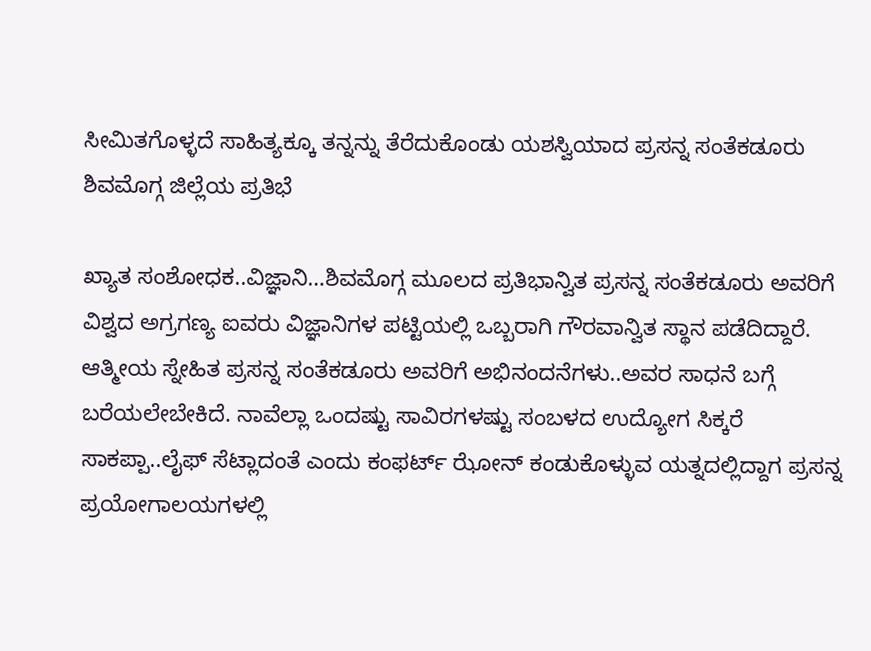ಸೀಮಿತಗೊಳ್ಳದೆ ಸಾಹಿತ್ಯಕ್ಕೂ ತನ್ನನ್ನು ತೆರೆದುಕೊಂಡು ಯಶಸ್ವಿಯಾದ ಪ್ರಸನ್ನ ಸಂತೆಕಡೂರು ಶಿವಮೊಗ್ಗ ಜಿಲ್ಲೆಯ ಪ್ರತಿಭೆ

ಖ್ಯಾತ ಸಂಶೋಧಕ..ವಿಜ್ಞಾನಿ…ಶಿವಮೊಗ್ಗ ಮೂಲದ ಪ್ರತಿಭಾನ್ವಿತ ಪ್ರಸನ್ನ ಸಂತೆಕಡೂರು ಅವರಿಗೆ ವಿಶ್ವದ ಅಗ್ರಗಣ್ಯ ಐವರು ವಿಜ್ಞಾನಿಗಳ ಪಟ್ಟಿಯಲ್ಲಿ ಒಬ್ಬರಾಗಿ ಗೌರವಾನ್ವಿತ ಸ್ಥಾನ ಪಡೆದಿದ್ದಾರೆ. ಆತ್ಮೀಯ ಸ್ನೇಹಿತ ಪ್ರಸನ್ನ ಸಂತೆಕಡೂರು ಅವರಿಗೆ ಅಭಿನಂದನೆಗಳು..ಅವರ ಸಾಧನೆ ಬಗ್ಗೆ ಬರೆಯಲೇಬೇಕಿದೆ. ನಾವೆಲ್ಲಾ ಒಂದಷ್ಟು ಸಾವಿರಗಳಷ್ಟು ಸಂಬಳದ ಉದ್ಯೋಗ ಸಿಕ್ಕರೆ ಸಾಕಪ್ಪಾ..ಲೈಫ್ ಸೆಟ್ಲಾದಂತೆ ಎಂದು ಕಂಫರ್ಟ್ ಝೋನ್ ಕಂಡುಕೊಳ್ಳುವ ಯತ್ನದಲ್ಲಿದ್ದಾಗ ಪ್ರಸನ್ನ ಪ್ರಯೋಗಾಲಯಗಳಲ್ಲಿ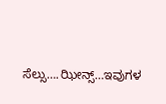ಸೆಲ್ಸು….ಝೀನ್ಸ್…ಇವುಗಳ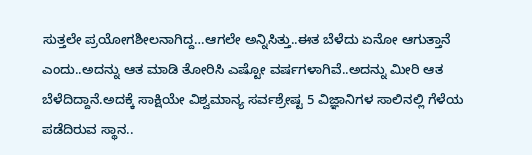ಸುತ್ತಲೇ ಪ್ರಯೋಗಶೀಲನಾಗಿದ್ದ…ಆಗಲೇ ಅನ್ನಿಸಿತ್ತು..ಈತ ಬೆಳೆದು ಏನೋ ಆಗುತ್ತಾನೆ ಎಂದು..ಅದನ್ನು ಆತ ಮಾಡಿ ತೋರಿಸಿ ಎಷ್ಟೋ ವರ್ಷಗಳಾಗಿವೆ..ಅದನ್ನು ಮೀರಿ ಆತ ಬೆಳೆದಿದ್ದಾನೆ.ಅದಕ್ಕೆ ಸಾಕ್ಷಿಯೇ ವಿಶ್ವಮಾನ್ಯ ಸರ್ವಶ್ರೇಷ್ಟ 5 ವಿಜ್ಞಾನಿಗಳ ಸಾಲಿನಲ್ಲಿ ಗೆಳೆಯ ಪಡೆದಿರುವ ಸ್ಥಾನ..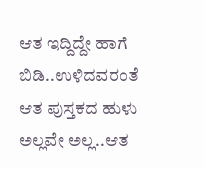ಆತ ಇದ್ದಿದ್ದೇ ಹಾಗೆ ಬಿಡಿ..ಉಳಿದವರಂತೆ ಆತ ಪುಸ್ತಕದ ಹುಳು ಅಲ್ಲವೇ ಅಲ್ಲ..ಆತ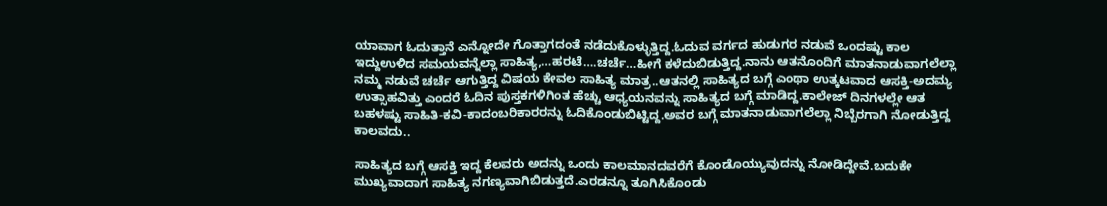ಯಾವಾಗ ಓದುತ್ತಾನೆ ಎನ್ನೋದೇ ಗೊತ್ತಾಗದಂತೆ ನಡೆದುಕೊಳ್ಳುತ್ತಿದ್ದ.ಓದುವ ವರ್ಗದ ಹುಡುಗರ ನಡುವೆ ಒಂದಷ್ಟು ಕಾಲ ಇದ್ದುಉಳಿದ ಸಮಯವನ್ನೆಲ್ಲಾ ಸಾಹಿತ್ಯ,…ಹರಟೆ….ಚರ್ಚೆ…ಹೀಗೆ ಕಳೆದುಬಿಡುತ್ತಿದ್ದ.ನಾನು ಆತನೊಂದಿಗೆ ಮಾತನಾಡುವಾಗಲೆಲ್ಲಾ ನಮ್ಮ ನಡುವೆ ಚರ್ಚೆ ಆಗುತ್ತಿದ್ದ ವಿಷಯ ಕೇವಲ ಸಾಹಿತ್ಯ ಮಾತ್ರ..ಆತನಲ್ಲಿ ಸಾಹಿತ್ಯದ ಬಗ್ಗೆ ಎಂಥಾ ಉತ್ಕಟವಾದ ಆಸಕ್ತಿ-ಅದಮ್ಯ ಉತ್ಸಾಹವಿತ್ತು ಎಂದರೆ ಓದಿನ ಪುಸ್ತಕಗಳಿಗಿಂತ ಹೆಚ್ಚು ಆಧ್ಯಯನವನ್ನು ಸಾಹಿತ್ಯದ ಬಗ್ಗೆ ಮಾಡಿದ್ದ.ಕಾಲೇಜ್ ದಿನಗಳಲ್ಲೇ ಆತ ಬಹಳಷ್ಟು ಸಾಹಿತಿ-ಕವಿ-ಕಾದಂಬರಿಕಾರರನ್ನು ಓದಿಕೊಂಡುಬಿಟ್ಟಿದ್ದ.ಅವರ ಬಗ್ಗೆ ಮಾತನಾಡುವಾಗಲೆಲ್ಲಾ ನಿಬ್ಬೆರಗಾಗಿ ನೋಡುತ್ತಿದ್ದ ಕಾಲವದು..

ಸಾಹಿತ್ಯದ ಬಗ್ಗೆ ಆಸಕ್ತಿ ಇದ್ದ ಕೆಲವರು ಅದನ್ನು ಒಂದು ಕಾಲಮಾನದವರೆಗೆ ಕೊಂಡೊಯ್ಯುವುದನ್ನು ನೋಡಿದ್ದೇವೆ.ಬದುಕೇ ಮುಖ್ಯವಾದಾಗ ಸಾಹಿತ್ಯ ನಗಣ್ಯವಾಗಿಬಿಡುತ್ತದೆ.ಎರಡನ್ನೂ ತೂಗಿಸಿಕೊಂಡು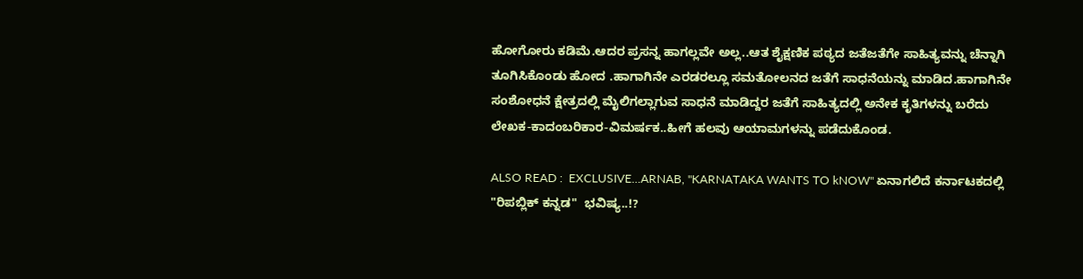ಹೋಗೋರು ಕಡಿಮೆ.ಆದರ ಪ್ರಸನ್ನ ಹಾಗಲ್ಲವೇ ಅಲ್ಲ..ಆತ ಶೈಕ್ಷಣಿಕ ಪಠ್ಯದ ಜತೆಜತೆಗೇ ಸಾಹಿತ್ಯವನ್ನು ಚೆನ್ನಾಗಿ ತೂಗಿಸಿಕೊಂಡು ಹೋದ .ಹಾಗಾಗಿನೇ ಎರಡರಲ್ಲೂ ಸಮತೋಲನದ ಜತೆಗೆ ಸಾಧನೆಯನ್ನು ಮಾಡಿದ.ಹಾಗಾಗಿನೇ ಸಂಶೋಧನೆ ಕ್ಷೇತ್ರದಲ್ಲಿ ಮೈಲಿಗಲ್ಲಾಗುವ ಸಾಧನೆ ಮಾಡಿದ್ದರ ಜತೆಗೆ ಸಾಹಿತ್ಯದಲ್ಲಿ ಅನೇಕ ಕೃತಿಗಳನ್ನು ಬರೆದು ಲೇಖಕ-ಕಾದಂಬರಿಕಾರ-ವಿಮರ್ಷಕ..ಹೀಗೆ ಹಲವು ಆಯಾಮಗಳನ್ನು ಪಡೆದುಕೊಂಡ.

ALSO READ :  EXCLUSIVE...ARNAB, "KARNATAKA WANTS TO kNOW" ಏನಾಗಲಿದೆ ಕರ್ನಾಟಕದಲ್ಲಿ "ರಿಪಬ್ಲಿಕ್ ಕನ್ನಡ"  ಭವಿಷ್ಯ..!?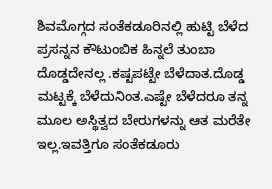ಶಿವಮೊಗ್ಗದ ಸಂತೆಕಡೂರಿನಲ್ಲಿ ಹುಟ್ಟಿ ಬೆಳೆದ ಪ್ರಸನ್ನನ ಕೌಟುಂಬಿಕ ಹಿನ್ನಲೆ ತುಂಬಾ ದೊಡ್ಡದೇನಲ್ಲ .ಕಷ್ಟಪಟ್ಟೇ ಬೆಳೆದಾತ.ದೊಡ್ಡ ಮಟ್ಟಕ್ಕೆ ಬೆಳೆದುನಿಂತ.ಎಷ್ಟೇ ಬೆಳೆದರೂ ತನ್ನ ಮೂಲ ಅಸ್ಥಿತ್ವದ ಬೇರುಗಳನ್ನು ಆತ ಮರೆತೇ ಇಲ್ಲ.ಇವತ್ತಿಗೂ ಸಂತೆಕಡೂರು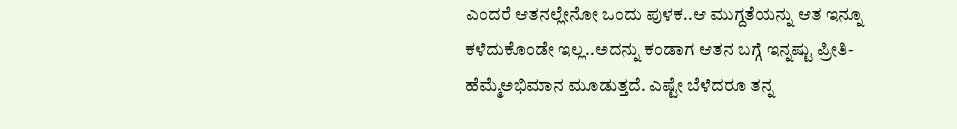ಎಂದರೆ ಆತನಲ್ಲೇನೋ ಒಂದು ಪುಳಕ..ಆ ಮುಗ್ದತೆಯನ್ನು ಆತ ಇನ್ನೂ ಕಳೆದುಕೊಂಡೇ ಇಲ್ಲ..ಅದನ್ನು ಕಂಡಾಗ ಆತನ ಬಗ್ಗೆ ಇನ್ನಷ್ಟು ಪ್ರೀತಿ-ಹೆಮ್ಮೆಅಭಿಮಾನ ಮೂಡುತ್ತದೆ. ಎಷ್ಟೇ ಬೆಳೆದರೂ ತನ್ನ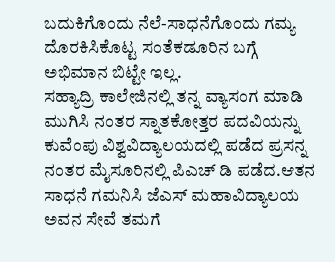ಬದುಕಿಗೊಂದು ನೆಲೆ-ಸಾಧನೆಗೊಂದು ಗಮ್ಯ ದೊರಕಿಸಿಕೊಟ್ಟ ಸಂತೆಕಡೂರಿನ ಬಗ್ಗೆ ಅಭಿಮಾನ ಬಿಟ್ಟೇ ಇಲ್ಲ.
ಸಹ್ಯಾದ್ರಿ ಕಾಲೇಜಿನಲ್ಲಿ ತನ್ನ ವ್ಯಾಸಂಗ ಮಾಡಿ ಮುಗಿಸಿ ನಂತರ ಸ್ನಾತಕೋತ್ತರ ಪದವಿಯನ್ನು ಕುವೆಂಪು ವಿಶ್ವವಿದ್ಯಾಲಯದಲ್ಲಿ ಪಡೆದ ಪ್ರಸನ್ನ ನಂತರ ಮೈಸೂರಿನಲ್ಲಿ ಪಿಎಚ್ ಡಿ ಪಡೆದ.ಆತನ ಸಾಧನೆ ಗಮನಿಸಿ ಜೆಎಸ್ ಮಹಾವಿದ್ಯಾಲಯ ಅವನ ಸೇವೆ ತಮಗೆ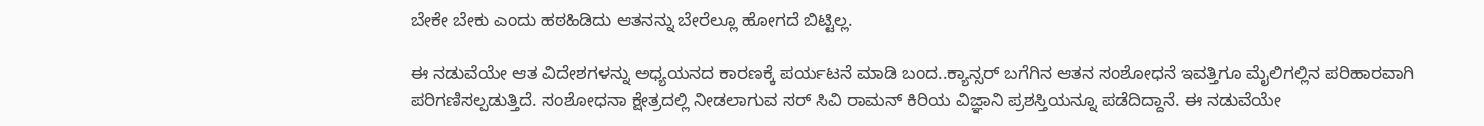ಬೇಕೇ ಬೇಕು ಎಂದು ಹಠಹಿಡಿದು ಆತನನ್ನು ಬೇರೆಲ್ಲೂ ಹೋಗದೆ ಬಿಟ್ಟಿಲ್ಲ.

ಈ ನಡುವೆಯೇ ಆತ ವಿದೇಶಗಳನ್ನು ಅಧ್ಯಯನದ ಕಾರಣಕ್ಕೆ ಪರ್ಯಟನೆ ಮಾಡಿ ಬಂದ..ಕ್ಯಾನ್ಸರ್ ಬಗೆಗಿನ ಆತನ ಸಂಶೋಧನೆ ಇವತ್ತಿಗೂ ಮೈಲಿಗಲ್ಲಿನ ಪರಿಹಾರವಾಗಿ ಪರಿಗಣಿಸಲ್ಪಡುತ್ತಿದೆ. ಸಂಶೋಧನಾ ಕ್ಷೇತ್ರದಲ್ಲಿ ನೀಡಲಾಗುವ ಸರ್ ಸಿವಿ ರಾಮನ್ ಕಿರಿಯ ವಿಜ್ಞಾನಿ ಪ್ರಶಸ್ತಿಯನ್ನೂ ಪಡೆದಿದ್ದಾನೆ. ಈ ನಡುವೆಯೇ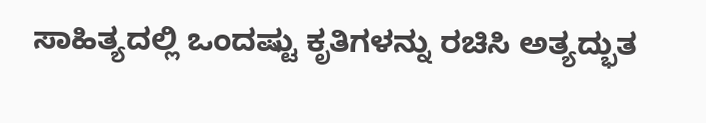ಸಾಹಿತ್ಯದಲ್ಲಿ ಒಂದಷ್ಟು ಕೃತಿಗಳನ್ನು ರಚಿಸಿ ಅತ್ಯದ್ಭುತ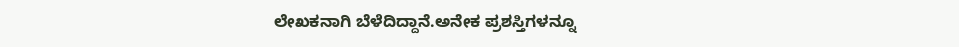ಲೇಖಕನಾಗಿ ಬೆಳೆದಿದ್ದಾನೆ.ಅನೇಕ ಪ್ರಶಸ್ತಿಗಳನ್ನೂ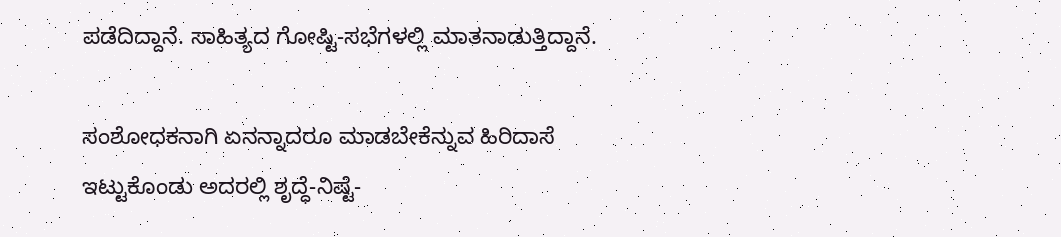ಪಡೆದಿದ್ದಾನೆ. ಸಾಹಿತ್ಯದ ಗೋಷ್ಟಿ-ಸಭೆಗಳಲ್ಲಿ ಮಾತನಾಡುತ್ತಿದ್ದಾನೆ.

ಸಂಶೋಧಕನಾಗಿ ಏನನ್ನಾದರೂ ಮಾಡಬೇಕೆನ್ನುವ ಹಿರಿದಾಸೆ ಇಟ್ಟುಕೊಂಡು ಅದರಲ್ಲಿ ಶೃದ್ಧೆ-ನಿಷ್ಟೆ-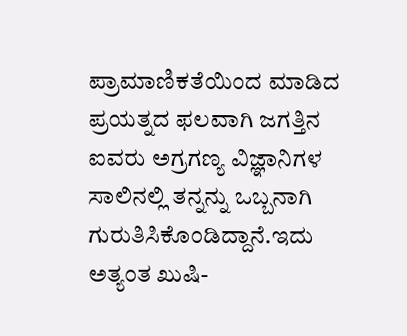ಪ್ರಾಮಾಣಿಕತೆಯಿಂದ ಮಾಡಿದ ಪ್ರಯತ್ನದ ಫಲವಾಗಿ ಜಗತ್ತಿನ ಐವರು ಅಗ್ರಗಣ್ಯ ವಿಜ್ಞಾನಿಗಳ ಸಾಲಿನಲ್ಲಿ ತನ್ನನ್ನು ಒಬ್ಬನಾಗಿ ಗುರುತಿಸಿಕೊಂಡಿದ್ದಾನೆ.ಇದು ಅತ್ಯಂತ ಖುಷಿ-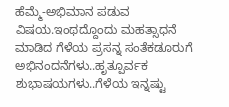ಹೆಮ್ಮೆ-ಅಭಿಮಾನ ಪಡುವ ವಿಷಯ.ಇಂಥದ್ದೊಂದು ಮಹತ್ಸಾಧನೆ ಮಾಡಿದ ಗೆಳೆಯ ಪ್ರಸನ್ನ ಸಂತೆಕಡೂರುಗೆ ಅಭಿನಂದನೆಗಳು..ಹೃತ್ಪೂರ್ವಕ ಶುಭಾಷಯಗಳು..ಗೆಳೆಯ ಇನ್ನಷ್ಟು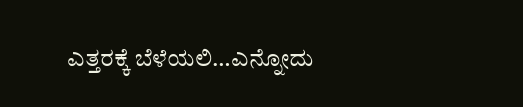ಎತ್ತರಕ್ಕೆ ಬೆಳೆಯಲಿ…ಎನ್ನೋದು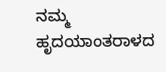ನಮ್ಮ ಹೃದಯಾಂತರಾಳದ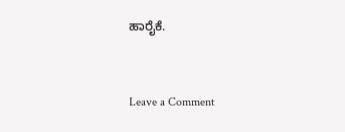ಹಾರೈಕೆ.


Leave a Comment